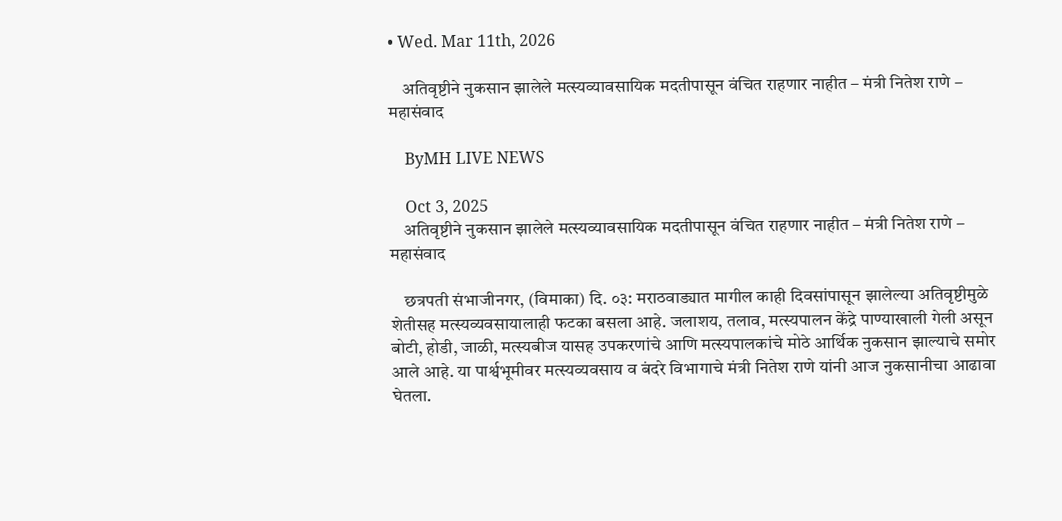• Wed. Mar 11th, 2026

    अतिवृष्टीने नुकसान झालेले मत्स्यव्यावसायिक मदतीपासून वंचित राहणार नाहीत – मंत्री नितेश राणे – महासंवाद

    ByMH LIVE NEWS

    Oct 3, 2025
    अतिवृष्टीने नुकसान झालेले मत्स्यव्यावसायिक मदतीपासून वंचित राहणार नाहीत – मंत्री नितेश राणे – महासंवाद

    छत्रपती संभाजीनगर, (विमाका) दि. ०३: मराठवाड्यात मागील काही दिवसांपासून झालेल्या अतिवृष्टीमुळे शेतीसह मत्स्यव्यवसायालाही फटका बसला आहे. जलाशय, तलाव, मत्स्यपालन केंद्रे पाण्याखाली गेली असून बोटी, होडी, जाळी, मत्स्यबीज यासह उपकरणांचे आणि मत्स्यपालकांचे मोठे आर्थिक नुकसान झाल्याचे समोर आले आहे. या पार्श्वभूमीवर मत्स्यव्यवसाय व बंदरे विभागाचे मंत्री नितेश राणे यांनी आज नुकसानीचा आढावा घेतला.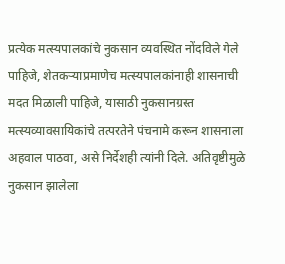प्रत्येक मत्स्यपालकांचे नुकसान व्यवस्थित नोंदविले गेले पाहिजे, शेतकऱ्याप्रमाणेच मत्स्यपालकांनाही शासनाची मदत मिळाली पाहिजे, यासाठी नुकसानग्रस्त मत्स्यव्यावसायिकांचे तत्परतेने पंचनामे करून शासनाला अहवाल पाठवा, असे निर्देशही त्यांनी दिले. अतिवृष्टीमुळे नुकसान झालेला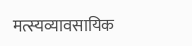मत्स्यव्यावसायिक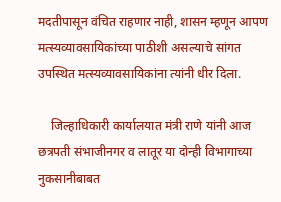मदतीपासून वंचित राहणार नाही, शासन म्हणून आपण मत्स्यव्यावसायिकांच्या पाठीशी असल्याचे सांगत उपस्थित मत्स्यव्यावसायिकांना त्यांनी धीर दिला.

    जिल्हाधिकारी कार्यालयात मंत्री राणे यांनी आज छत्रपती संभाजीनगर व लातूर या दोन्ही विभागाच्या नुकसानीबाबत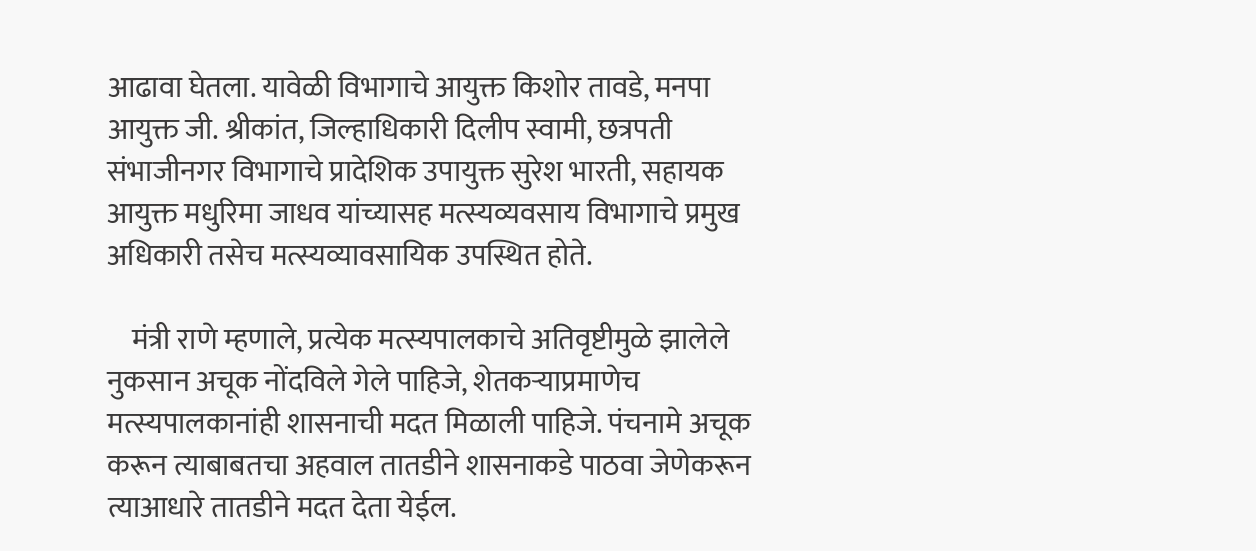आढावा घेतला. यावेळी विभागाचे आयुक्त किशोर तावडे, मनपा आयुक्त जी. श्रीकांत, जिल्हाधिकारी दिलीप स्वामी, छत्रपती संभाजीनगर विभागाचे प्रादेशिक उपायुक्त सुरेश भारती, सहायक आयुक्त मधुरिमा जाधव यांच्यासह मत्स्यव्यवसाय विभागाचे प्रमुख अधिकारी तसेच मत्स्यव्यावसायिक उपस्थित होते.

    मंत्री राणे म्हणाले, प्रत्येक मत्स्यपालकाचे अतिवृष्टीमुळे झालेले नुकसान अचूक नोंदविले गेले पाहिजे, शेतकऱ्याप्रमाणेच मत्स्यपालकानांही शासनाची मदत मिळाली पाहिजे. पंचनामे अचूक करून त्याबाबतचा अहवाल तातडीने शासनाकडे पाठवा जेणेकरून त्याआधारे तातडीने मदत देता येईल.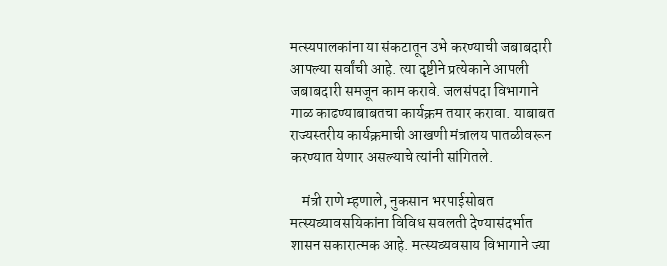मत्स्यपालकांना या संकटातून उभे करण्याची जबाबदारी आपल्या सर्वांची आहे. त्या दृष्टीने प्रत्येकाने आपली जबाबदारी समजून काम करावे. जलसंपदा विभागाने गाळ काढण्याबाबतचा कार्यक्रम तयार करावा. याबाबत राज्यस्तरीय कार्यक्रमाची आखणी मंत्रालय पातळीवरून करण्यात येणार असल्याचे त्यांनी सांगितले.

    मंत्री राणे म्हणाले, नुकसान भरपाईसोबत मत्स्यव्यावसयिकांना विविध सवलती देण्यासंदर्भात शासन सकारात्मक आहे. मत्स्यव्यवसाय विभागाने ज्या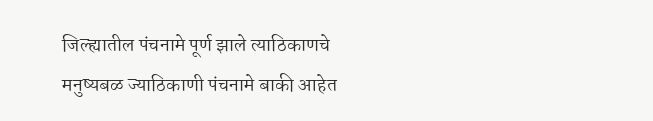जिल्ह्यातील पंचनामे पूर्ण झाले त्याठिकाणचे मनुष्यबळ ज्याठिकाणी पंचनामे बाकी आहेत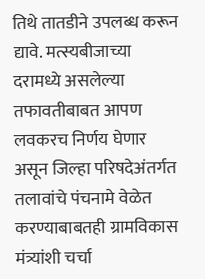तिथे तातडीने उपलब्ध करून द्यावे. मत्स्यबीजाच्या दरामध्ये असलेल्या तफावतीबाबत आपण लवकरच निर्णय घेणार असून जिल्हा परिषदेअंतर्गत तलावांचे पंचनामे वेळेत करण्याबाबतही ग्रामविकास मंत्र्यांशी चर्चा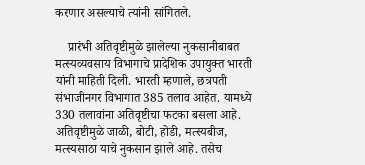करणार असल्याचे त्यांनी सांगितले.

    प्रारंभी अतिवृष्टीमुळे झालेल्या नुकसानीबाबत मत्स्यव्यवसाय विभागाचे प्रादेशिक उपायुक्त भारती यांनी माहिती दिली. भारती म्हणाले, छत्रपती संभाजीनगर विभागात 385 तलाव आहेत. यामध्ये 330 तलावांना अतिवृष्टीचा फटका बसला आहे. अतिवृष्टीमुळे जाळी, बोटी, होडी, मत्स्यबीज, मत्स्यसाठा याचे नुकसान झाले आहे. तसेच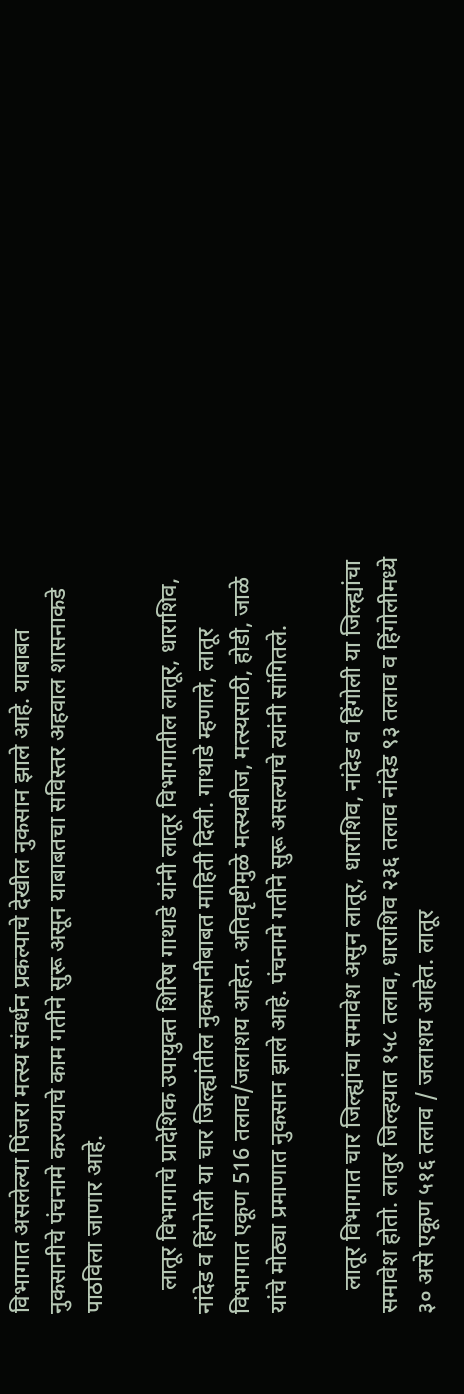विभागात असलेल्या पिंजरा मत्स्य संवर्धन प्रकल्पाचे देखील नुकसान झाले आहे. याबाबत नुकसानीचे पंचनामे करण्याचे काम गतीने सुरू असून याबाबतचा सविस्तर अहवाल शासनाकडे पाठविला जाणार आहे.

    लातूर विभागाचे प्रादेशिक उपायुक्त शिरिष गाथाडे यांनी लातूर विभागातील लातूर, धाराशिव, नांदेड व हिंगोली या चार जिल्ह्यांतील नुकसानीबाबत माहिती दिली. गाथाडे म्हणाले, लातूर विभागात एकूण 516 तलाव/जलाशय आहेत. अतिवृष्टीमुळे मत्स्यबीज, मत्स्यसाठी, होडी, जाळे यांचे मोठ्या प्रमाणात नुकसान झाले आहे. पंचनामे गतीने सुरू असल्याचे त्यांनी सांगितले.

    लातूर विभागात चार जिल्ह्यांचा समावेश असुन लातूर, धाराशिव, नांदेड व हिंगोली या जिल्ह्यांचा समावेश होतो. लातुर जिल्हयात १५८ तलाव, धाराशिव २३६ तलाव नांदेड ९३ तलाव व हिंगोलीमध्ये ३० असे एकूण ५१६ तलाव / जलाशय आहेत. लातूर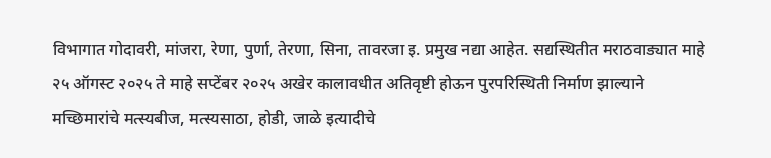विभागात गोदावरी, मांजरा, रेणा, पुर्णा, तेरणा, सिना, तावरजा इ. प्रमुख नद्या आहेत. सद्यस्थितीत मराठवाड्यात माहे २५ ऑगस्ट २०२५ ते माहे सप्टेंबर २०२५ अखेर कालावधीत अतिवृष्टी होऊन पुरपरिस्थिती निर्माण झाल्याने मच्छिमारांचे मत्स्यबीज, मत्स्यसाठा, होडी, जाळे इत्यादीचे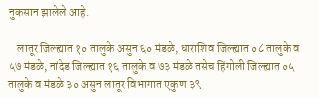नुकसान झालेले आहे.

    लातूर जिल्ह्यात १० तालुके असुन ६० मंडळे, धाराशिव जिल्ह्यात ०८ तालुके व ५७ मंडळे, नांदेड जिल्ह्यात १६ तालुके व ७३ मंडळे तसेच हिंगोली जिल्ह्यात ०५ तालुके व मंडळे ३० असुन लातूर विभागात एकुण ३९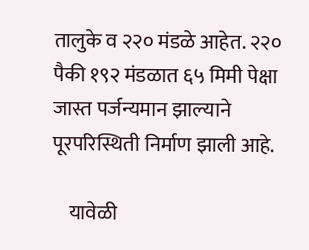तालुके व २२० मंडळे आहेत. २२० पैकी १९२ मंडळात ६५ मिमी पेक्षा जास्त पर्जन्यमान झाल्याने पूरपरिस्थिती निर्माण झाली आहे.

    यावेळी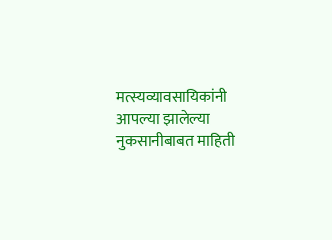मत्स्यव्यावसायिकांनी आपल्या झालेल्या नुकसानीबाबत माहिती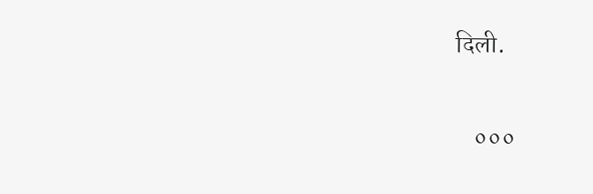दिली.

    ०००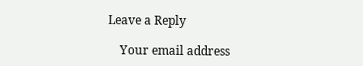Leave a Reply

    Your email address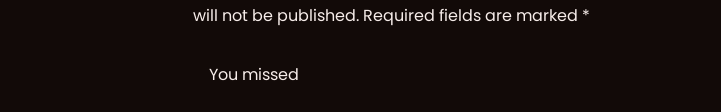will not be published. Required fields are marked *

    You missed